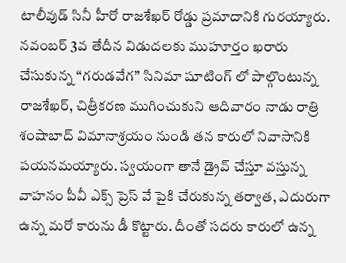టాలీవుడ్ సినీ హీరో రాజశేఖర్ రోడ్డు ప్రమాదానికి గురయ్యారు. నవంబర్ 3వ తేదీన విడుదలకు ముహూర్తం ఖరారు చేసుకున్న “గరుడవేగ” సినిమా షూటింగ్ లో పాల్గొంటున్న రాజశేఖర్, చిత్రీకరణ ముగించుకుని ఆదివారం నాడు రాత్రి శంషాబాద్ విమానాశ్రయం నుండి తన కారులో నివాసానికి పయనమయ్యారు. స్వయంగా తానే డ్రైవ్ చేస్తూ వస్తున్న వాహనం పీవీ ఎక్స్ ప్రెస్ వే పైకి చేరుకున్న తర్వాత, ఎదురుగా ఉన్న మరో కారును డీ కొట్టారు. దీంతో సదరు కారులో ఉన్న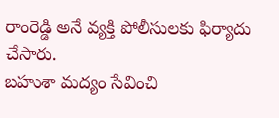రాంరెడ్డి అనే వ్యక్తి పోలీసులకు ఫిర్యాదు చేసారు.
బహుశా మద్యం సేవించి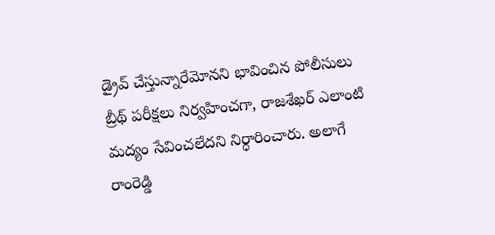డ్రైవ్ చేస్తున్నారేమోనని భావించిన పోలీసులు బ్రీథ్ పరీక్షలు నిర్వహించగా, రాజశేఖర్ ఎలాంటి మద్యం సేవించలేదని నిర్ధారించారు. అలాగే రాంరెడ్డి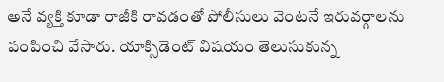అనే వ్యక్తి కూడా రాజీకి రావడంతో పోలీసులు వెంటనే ఇరువర్గాలను పంపించి వేసారు. యాక్సిడెంట్ విషయం తెలుసుకున్న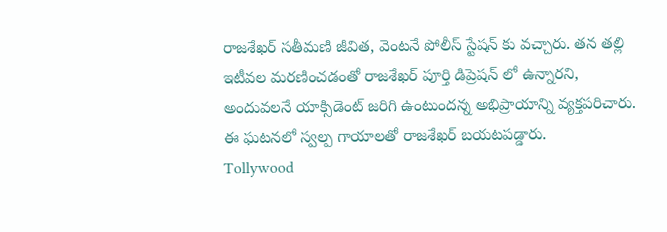రాజశేఖర్ సతీమణి జీవిత, వెంటనే పోలీస్ స్టేషన్ కు వచ్చారు. తన తల్లి ఇటీవల మరణించడంతో రాజశేఖర్ పూర్తి డిప్రెషన్ లో ఉన్నారని, అందువలనే యాక్సిడెంట్ జరిగి ఉంటుందన్న అభిప్రాయాన్ని వ్యక్తపరిచారు. ఈ ఘటనలో స్వల్ప గాయాలతో రాజశేఖర్ బయటపడ్డారు.
Tollywood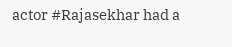actor #Rajasekhar had a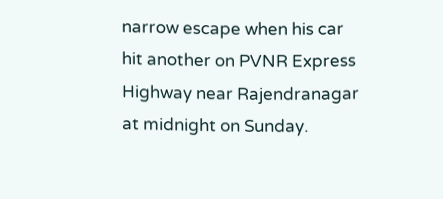narrow escape when his car hit another on PVNR Express Highway near Rajendranagar at midnight on Sunday.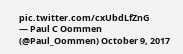pic.twitter.com/cxUbdLfZnG
— Paul C Oommen (@Paul_Oommen) October 9, 2017